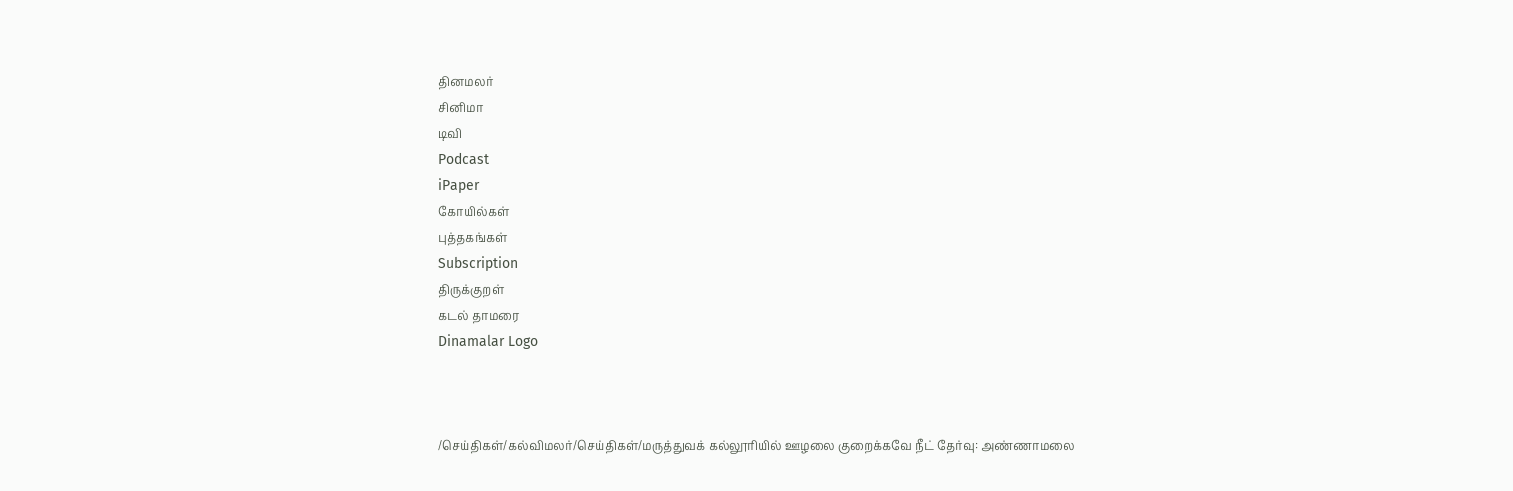தினமலர்
சினிமா
டிவி
Podcast
iPaper
கோயில்கள்
புத்தகங்கள்
Subscription
திருக்குறள்
கடல் தாமரை
Dinamalar Logo



/செய்திகள்/கல்விமலர்/செய்திகள்/மருத்துவக் கல்லூரியில் ஊழலை குறைக்கவே நீட் தேர்வு: அண்ணாமலை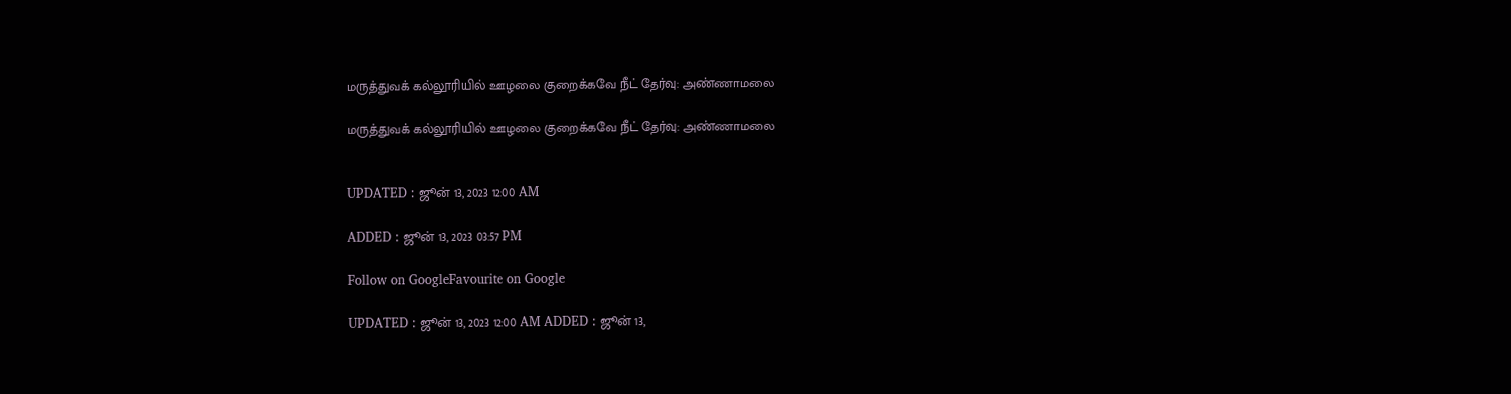மருத்துவக் கல்லூரியில் ஊழலை குறைக்கவே நீட் தேர்வு: அண்ணாமலை

மருத்துவக் கல்லூரியில் ஊழலை குறைக்கவே நீட் தேர்வு: அண்ணாமலை


UPDATED : ஜூன் 13, 2023 12:00 AM

ADDED : ஜூன் 13, 2023 03:57 PM

Follow on GoogleFavourite on Google

UPDATED : ஜூன் 13, 2023 12:00 AM ADDED : ஜூன் 13,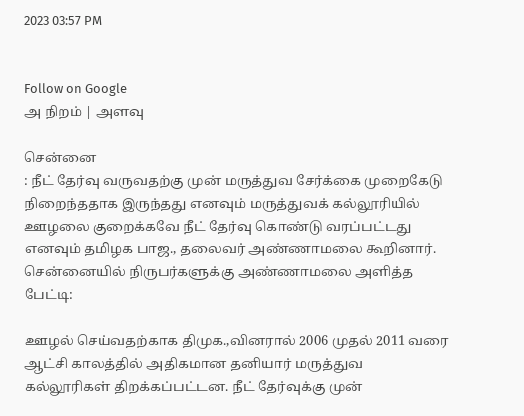2023 03:57 PM


Follow on Google
அ நிறம் | அளவு

சென்னை
: நீட் தேர்வு வருவதற்கு முன் மருத்துவ சேர்க்கை முறைகேடு நிறைந்ததாக இருந்தது எனவும் மருத்துவக் கல்லூரியில் ஊழலை குறைக்கவே நீட் தேர்வு கொண்டு வரப்பட்டது எனவும் தமிழக பாஜ., தலைவர் அண்ணாமலை கூறினார்.
சென்னையில் நிருபர்களுக்கு அண்ணாமலை அளித்த பேட்டி:

ஊழல் செய்வதற்காக திமுக.,வினரால் 2006 முதல் 2011 வரை ஆட்சி காலத்தில் அதிகமான தனியார் மருத்துவ கல்லூரிகள் திறக்கப்பட்டன. நீட் தேர்வுக்கு முன்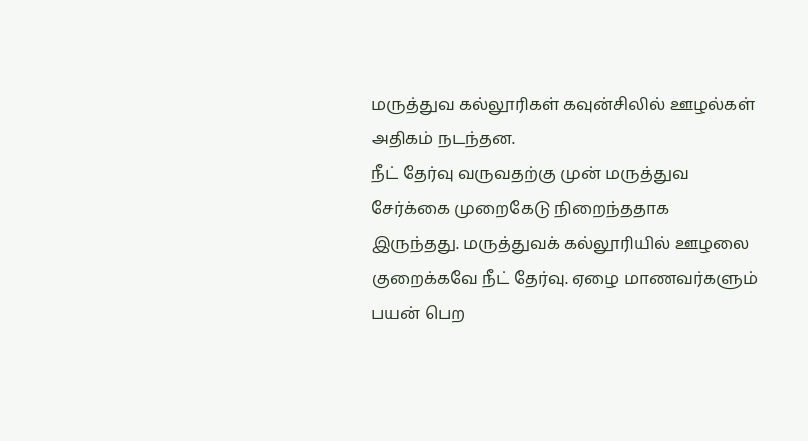மருத்துவ கல்லூரிகள் கவுன்சிலில் ஊழல்கள் அதிகம் நடந்தன.
நீட் தேர்வு வருவதற்கு முன் மருத்துவ சேர்க்கை முறைகேடு நிறைந்ததாக இருந்தது. மருத்துவக் கல்லூரியில் ஊழலை குறைக்கவே நீட் தேர்வு. ஏழை மாணவர்களும் பயன் பெற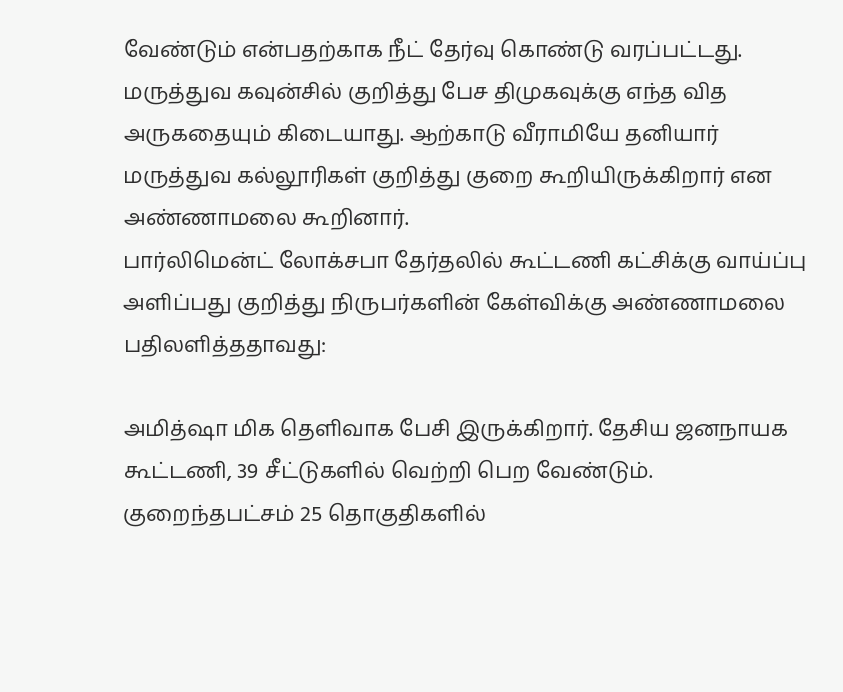வேண்டும் என்பதற்காக நீட் தேர்வு கொண்டு வரப்பட்டது. மருத்துவ கவுன்சில் குறித்து பேச திமுகவுக்கு எந்த வித அருகதையும் கிடையாது. ஆற்காடு வீராமியே தனியார் மருத்துவ கல்லூரிகள் குறித்து குறை கூறியிருக்கிறார் என அண்ணாமலை கூறினார்.
பார்லிமென்ட் லோக்சபா தேர்தலில் கூட்டணி கட்சிக்கு வாய்ப்பு அளிப்பது குறித்து நிருபர்களின் கேள்விக்கு அண்ணாமலை பதிலளித்ததாவது:

அமித்ஷா மிக தெளிவாக பேசி இருக்கிறார். தேசிய ஜனநாயக கூட்டணி, 39 சீட்டுகளில் வெற்றி பெற வேண்டும். குறைந்தபட்சம் 25 தொகுதிகளில்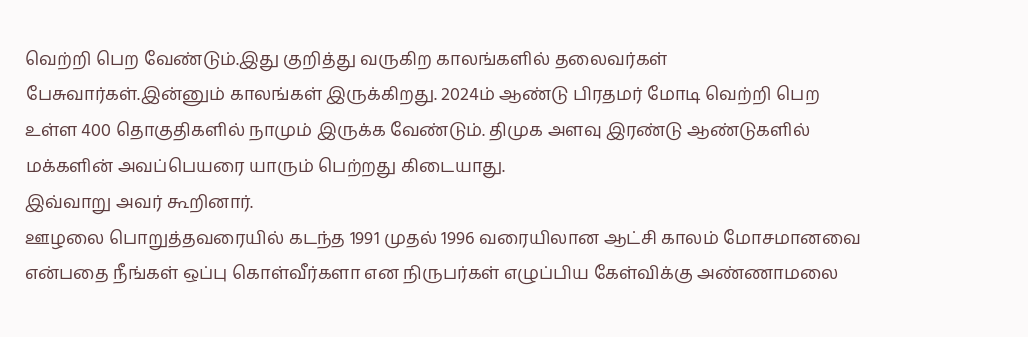வெற்றி பெற வேண்டும்.இது குறித்து வருகிற காலங்களில் தலைவர்கள் பேசுவார்கள்.இன்னும் காலங்கள் இருக்கிறது. 2024ம் ஆண்டு பிரதமர் மோடி வெற்றி பெற உள்ள 400 தொகுதிகளில் நாமும் இருக்க வேண்டும். திமுக அளவு இரண்டு ஆண்டுகளில் மக்களின் அவப்பெயரை யாரும் பெற்றது கிடையாது.
இவ்வாறு அவர் கூறினார்.
ஊழலை பொறுத்தவரையில் கடந்த 1991 முதல் 1996 வரையிலான ஆட்சி காலம் மோசமானவை என்பதை நீங்கள் ஒப்பு கொள்வீர்களா என நிருபர்கள் எழுப்பிய கேள்விக்கு அண்ணாமலை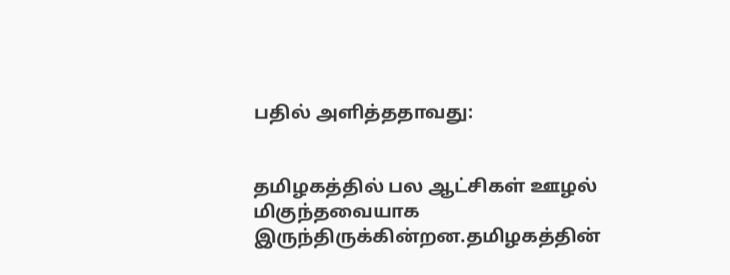பதில் அளித்ததாவது:


தமிழகத்தில் பல ஆட்சிகள் ஊழல் மிகுந்தவையாக இருந்திருக்கின்றன.தமிழகத்தின்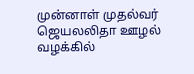முன்னாள் முதல்வர் ஜெயலலிதா ஊழல் வழக்கில்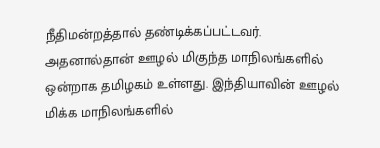நீதிமன்றத்தால் தண்டிக்கப்பட்டவர். அதனால்தான் ஊழல் மிகுந்த மாநிலங்களில் ஒன்றாக தமிழகம் உள்ளது. இந்தியாவின் ஊழல் மிக்க மாநிலங்களில்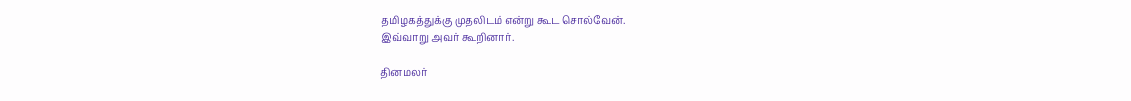தமிழகத்துக்கு முதலிடம் என்று கூட சொல்வேன்.
இவ்வாறு அவர் கூறினார்.

தினமலர்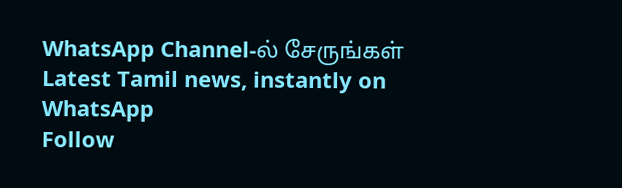WhatsApp Channel-ல் சேருங்கள்
Latest Tamil news, instantly on WhatsApp
Follow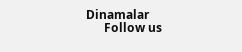Dinamalar
      Follow us